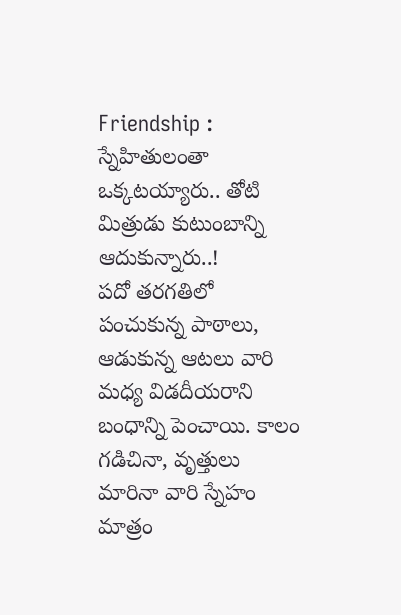Friendship : స్నేహితులంతా ఒక్కటయ్యారు.. తోటి మిత్రుడు కుటుంబాన్ని ఆదుకున్నారు..!
పదో తరగతిలో పంచుకున్న పాఠాలు, ఆడుకున్న ఆటలు వారి మధ్య విడదీయరాని బంధాన్ని పెంచాయి. కాలం గడిచినా, వృత్తులు మారినా వారి స్నేహం మాత్రం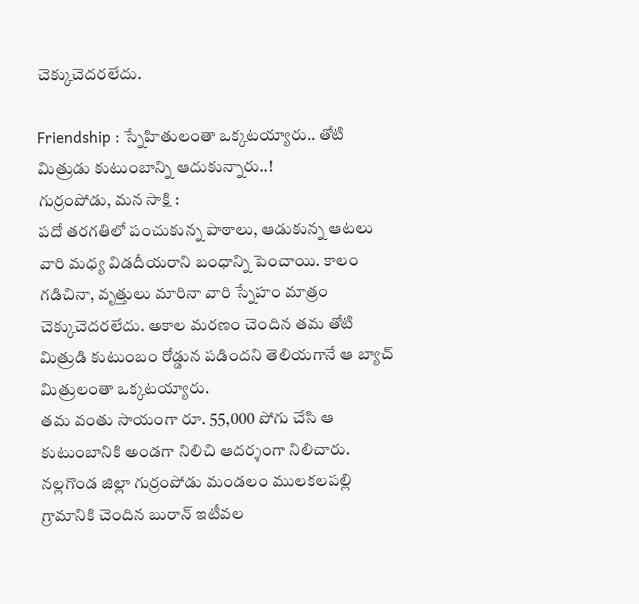చెక్కుచెదరలేదు.

Friendship : స్నేహితులంతా ఒక్కటయ్యారు.. తోటి మిత్రుడు కుటుంబాన్ని ఆదుకున్నారు..!
గుర్రంపోడు, మన సాక్షి :
పదో తరగతిలో పంచుకున్న పాఠాలు, ఆడుకున్న ఆటలు వారి మధ్య విడదీయరాని బంధాన్ని పెంచాయి. కాలం గడిచినా, వృత్తులు మారినా వారి స్నేహం మాత్రం చెక్కుచెదరలేదు. అకాల మరణం చెందిన తమ తోటి మిత్రుడి కుటుంబం రోడ్డున పడిందని తెలియగానే ఆ బ్యాచ్ మిత్రులంతా ఒక్కటయ్యారు.
తమ వంతు సాయంగా రూ. 55,000 పోగు చేసి ఆ కుటుంబానికి అండగా నిలిచి ఆదర్శంగా నిలిచారు. నల్లగొండ జిల్లా గుర్రంపోడు మండలం ములకలపల్లి గ్రామానికి చెందిన బురాన్ ఇటీవల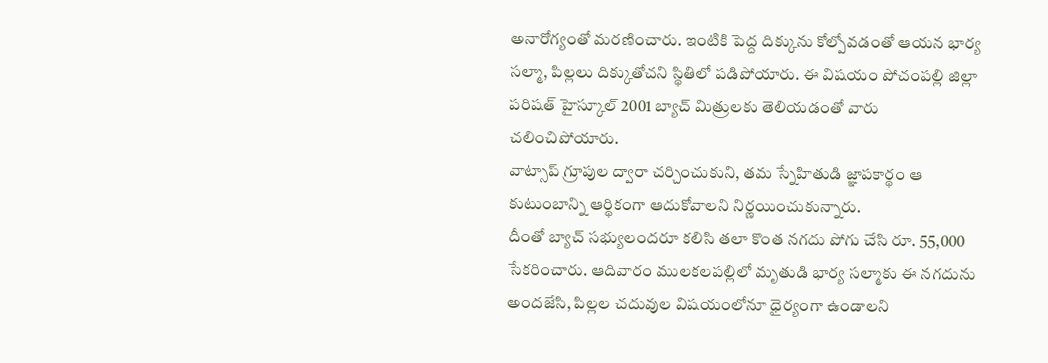అనారోగ్యంతో మరణించారు. ఇంటికి పెద్ద దిక్కును కోల్పోవడంతో ఆయన భార్య సల్మా, పిల్లలు దిక్కుతోచని స్థితిలో పడిపోయారు. ఈ విషయం పోచంపల్లి జిల్లా పరిషత్ హైస్కూల్ 2001 బ్యాచ్ మిత్రులకు తెలియడంతో వారు చలించిపోయారు.
వాట్సాప్ గ్రూపుల ద్వారా చర్చించుకుని, తమ స్నేహితుడి జ్ఞాపకార్థం ఆ కుటుంబాన్ని ఆర్థికంగా ఆదుకోవాలని నిర్ణయించుకున్నారు.
దీంతో బ్యాచ్ సభ్యులందరూ కలిసి తలా కొంత నగదు పోగు చేసి రూ. 55,000 సేకరించారు. ఆదివారం ములకలపల్లిలో మృతుడి భార్య సల్మాకు ఈ నగదును అందజేసి, పిల్లల చదువుల విషయంలోనూ ధైర్యంగా ఉండాలని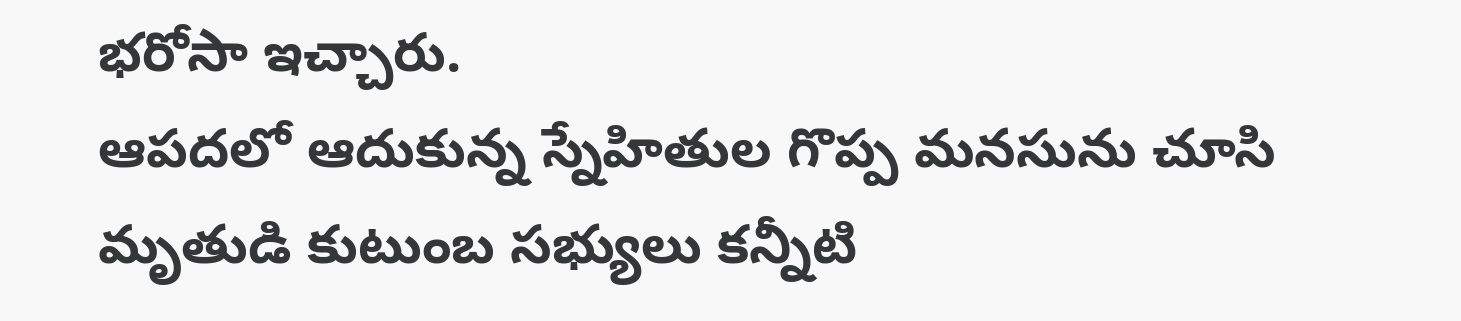భరోసా ఇచ్చారు.
ఆపదలో ఆదుకున్న స్నేహితుల గొప్ప మనసును చూసి మృతుడి కుటుంబ సభ్యులు కన్నీటి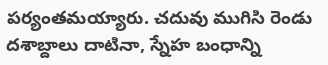పర్యంతమయ్యారు. చదువు ముగిసి రెండు దశాబ్దాలు దాటినా, స్నేహ బంధాన్ని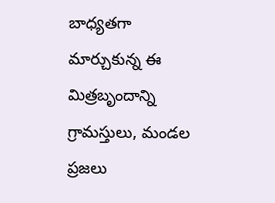బాధ్యతగా మార్చుకున్న ఈ మిత్రబృందాన్ని గ్రామస్తులు, మండల ప్రజలు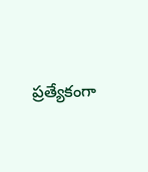ప్రత్యేకంగా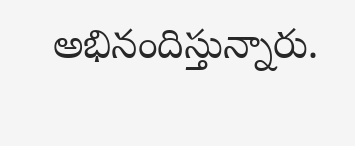అభినందిస్తున్నారు.